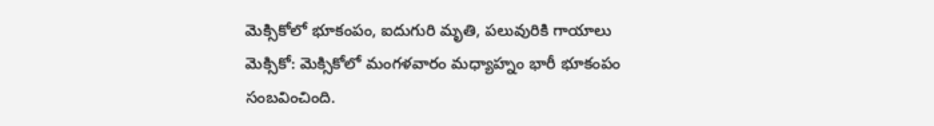మెక్సికోలో భూకంపం, ఐదుగురి మృతి, పలువురికి గాయాలు
మెక్సికో: మెక్సికోలో మంగళవారం మధ్యాహ్నం భారీ భూకంపం సంబవించింది.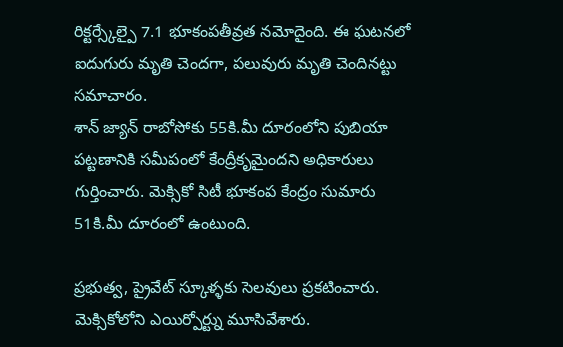రిక్టర్స్కేల్పై 7.1 భూకంపతీవ్రత నమోదైంది. ఈ ఘటనలో ఐదుగురు మృతి చెందగా, పలువురు మృతి చెందినట్టు సమాచారం.
శాన్ జ్యాన్ రాబోసోకు 55కి.మీ దూరంలోని పుబియా పట్టణానికి సమీపంలో కేంద్రీకృమైందని అధికారులు గుర్తించారు. మెక్సికో సిటీ భూకంప కేంద్రం సుమారు 51కి.మీ దూరంలో ఉంటుంది.

ప్రభుత్వ, ప్రైవేట్ స్కూళ్ళకు సెలవులు ప్రకటించారు. మెక్సికోలోని ఎయిర్పోర్ట్ను మూసివేశారు.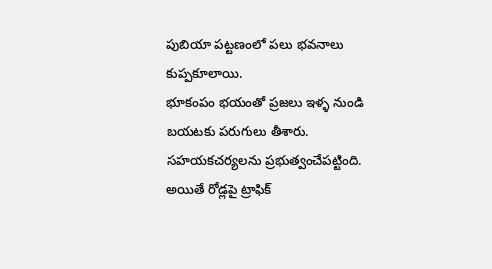పుబియా పట్టణంలో పలు భవనాలు కుప్పకూలాయి.
భూకంపం భయంతో ప్రజలు ఇళ్ళ నుండి బయటకు పరుగులు తీశారు. సహయకచర్యలను ప్రభుత్వంచేపట్టింది. అయితే రోడ్లపై ట్రాఫిక్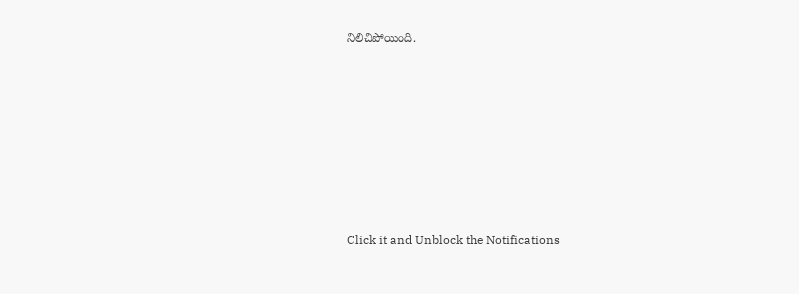నిలిచిపోయింది.












Click it and Unblock the Notifications